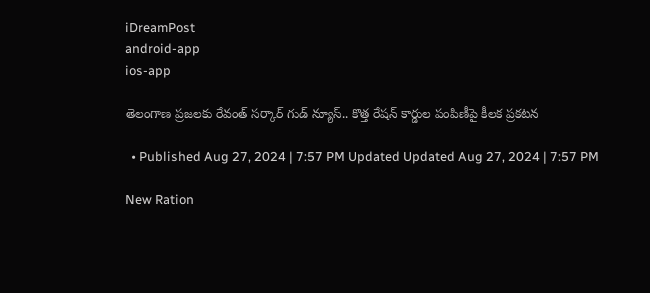iDreamPost
android-app
ios-app

తెలంగాణ ప్రజలకు రేవంత్ సర్కార్ గుడ్ న్యూస్.. కొత్త రేషన్ కార్డుల పంపిణీపై కీలక ప్రకటన

  • Published Aug 27, 2024 | 7:57 PM Updated Updated Aug 27, 2024 | 7:57 PM

New Ration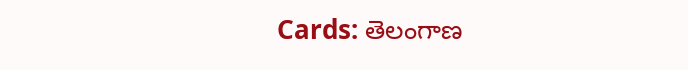Cards: తెలంగాణ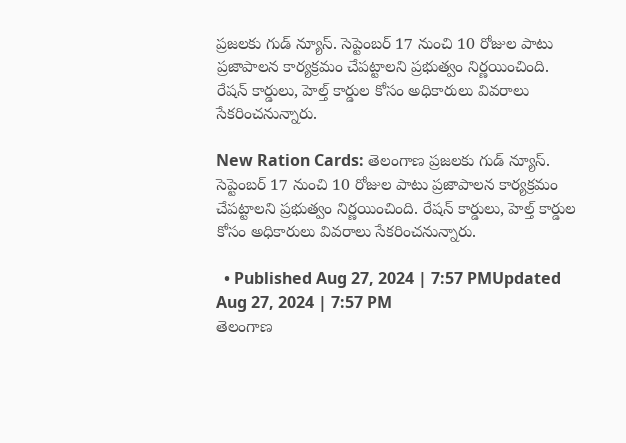ప్రజలకు గుడ్ న్యూస్. సెప్టెంబర్ 17 నుంచి 10 రోజుల పాటు ప్రజాపాలన కార్యక్రమం చేపట్టాల‌ని ప్రభుత్వం నిర్ణయించింది. రేషన్ కార్డులు, హెల్త్ కార్డుల కోసం అధికారులు వివరాలు సేకరించనున్నారు.

New Ration Cards: తెలంగాణ ప్రజలకు గుడ్ న్యూస్. సెప్టెంబర్ 17 నుంచి 10 రోజుల పాటు ప్రజాపాలన కార్యక్రమం చేపట్టాల‌ని ప్రభుత్వం నిర్ణయించింది. రేషన్ కార్డులు, హెల్త్ కార్డుల కోసం అధికారులు వివరాలు సేకరించనున్నారు.

  • Published Aug 27, 2024 | 7:57 PMUpdated Aug 27, 2024 | 7:57 PM
తెలంగాణ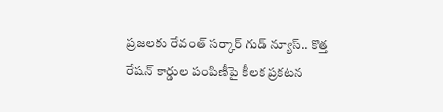ప్రజలకు రేవంత్ సర్కార్ గుడ్ న్యూస్.. కొత్త రేషన్ కార్డుల పంపిణీపై కీలక ప్రకటన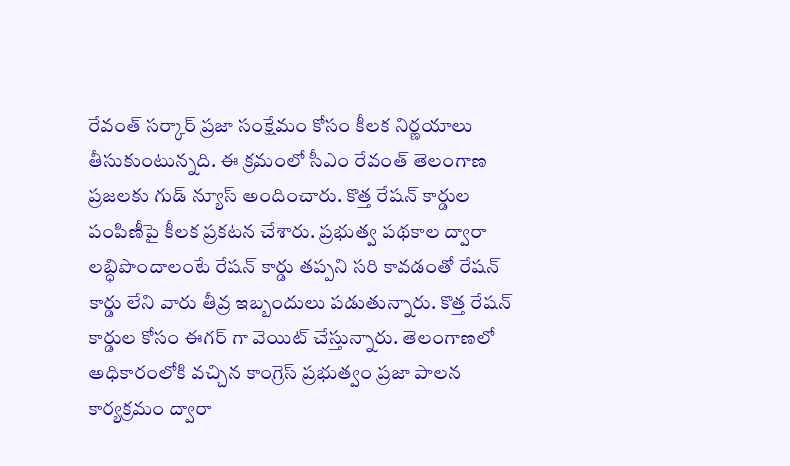రేవంత్ సర్కార్ ప్రజా సంక్షేమం కోసం కీలక నిర్ణయాలు తీసుకుంటున్నది. ఈ క్రమంలో సీఎం రేవంత్ తెలంగాణ ప్రజలకు గుడ్ న్యూస్ అందించారు. కొత్త రేషన్ కార్డుల పంపిణీపై కీలక ప్రకటన చేశారు. ప్రభుత్వ పథకాల ద్వారా లబ్ధిపొందాలంటే రేషన్ కార్డు తప్పని సరి కావడంతో రేషన్ కార్డు లేని వారు తీవ్ర ఇబ్బందులు పడుతున్నారు. కొత్త రేషన్ కార్డుల కోసం ఈగర్ గా వెయిట్ చేస్తున్నారు. తెలంగాణలో అధికారంలోకి వచ్చిన కాంగ్రెస్ ప్రభుత్వం ప్రజా పాలన కార్యక్రమం ద్వారా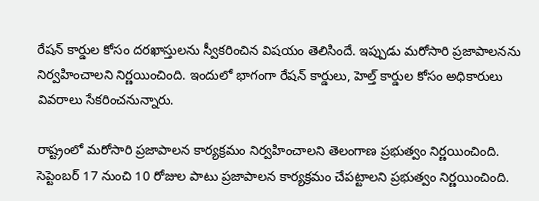రేషన్ కార్డుల కోసం దరఖాస్తులను స్వీకరించిన విషయం తెలిసిందే. ఇప్పుడు మరోసారి ప్రజాపాలనను నిర్వహించాలని నిర్ణయించింది. ఇందులో భాగంగా రేషన్ కార్డులు, హెల్త్ కార్డుల కోసం అధికారులు వివరాలు సేకరించనున్నారు.

రాష్ట్రంలో మరోసారి ప్రజాపాలన కార్యక్రమం నిర్వహించాలని తెలంగాణ ప్రభుత్వం నిర్ణయించింది. సెప్టెంబర్ 17 నుంచి 10 రోజుల పాటు ప్రజాపాలన కార్యక్రమం చేపట్టాల‌ని ప్రభుత్వం నిర్ణయించింది.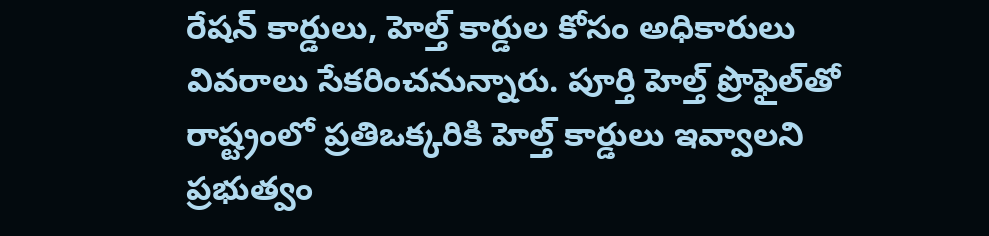రేషన్ కార్డులు, హెల్త్ కార్డుల కోసం అధికారులు వివరాలు సేకరించనున్నారు. పూర్తి హెల్త్ ప్రొఫైల్‌తో రాష్ట్రంలో ప్రతిఒక్కరికి హెల్త్ కార్డులు ఇవ్వాలని ప్ర‌భుత్వం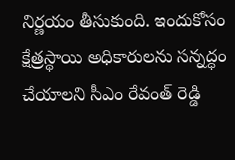నిర్ణ‌యం తీసుకుంది. ఇందుకోసం క్షేత్రస్థాయి అధికారులను సన్నద్ధం చేయాలని సీఎం రేవంత్ రెడ్డి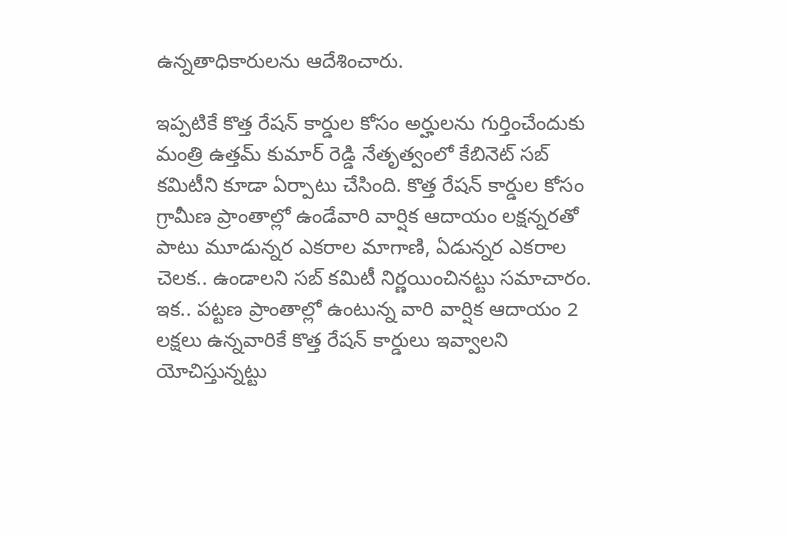ఉన్న‌తాధికారుల‌ను ఆదేశించారు.

ఇప్పటికే కొత్త రేషన్ కార్డుల కోసం అర్హులను గుర్తించేందుకు మంత్రి ఉత్తమ్ కుమార్ రెడ్డి నేతృత్వంలో కేబినెట్ సబ్ కమిటీని కూడా ఏర్పాటు చేసింది. కొత్త రేషన్ కార్డుల కోసం గ్రామీణ ప్రాంతాల్లో ఉండేవారి వార్షిక ఆదాయం లక్షన్నరతో పాటు మూడున్నర ఎకరాల మాగాణి, ఏడున్నర ఎకరాల చెలక.. ఉండాలని సబ్ కమిటీ నిర్ణయించినట్టు సమాచారం. ఇక.. పట్టణ ప్రాంతాల్లో ఉంటున్న వారి వార్షిక ఆదాయం 2 లక్షలు ఉన్నవారికే కొత్త రేషన్ కార్డులు ఇవ్వాలని యోచిస్తున్నట్టు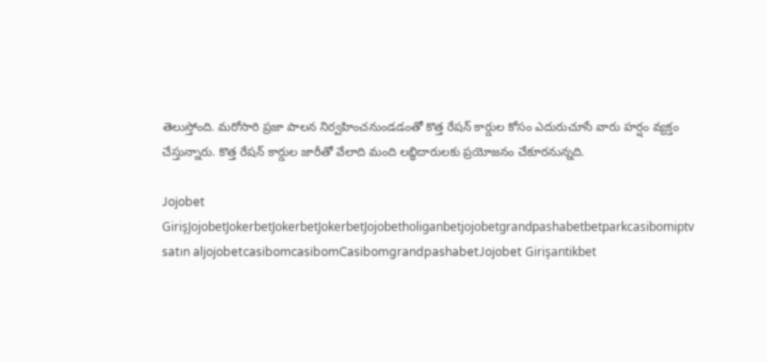తెలుస్తోంది. మరోసారి ప్రజా పాలన నిర్వహించనుండడంతో కొత్త రేషన్ కార్డుల కోసం ఎదురుచూసే వారు హర్షం వ్యక్తం చేస్తున్నారు. కొత్త రేషన్ కార్డుల జారీతో వేలాది మంది లబ్ధిదారులకు ప్రయోజనం చేకూరనున్నది.

Jojobet GirişJojobetJokerbetJokerbetJokerbetJojobetholiganbetjojobetgrandpashabetbetparkcasibomiptv satın aljojobetcasibomcasibomCasibomgrandpashabetJojobet Girişantikbet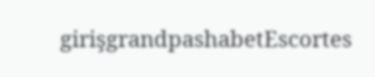girişgrandpashabetEscortes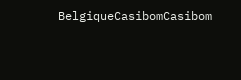BelgiqueCasibomCasibom